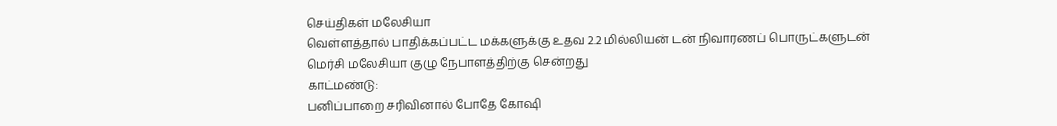செய்திகள் மலேசியா
வெள்ளத்தால் பாதிக்கப்பட்ட மக்களுக்கு உதவ 2.2 மில்லியன் டன் நிவாரணப் பொருட்களுடன் மெர்சி மலேசியா குழு நேபாளத்திற்கு சென்றது
காட்மண்டு:
பனிப்பாறை சரிவினால் போதே கோஷி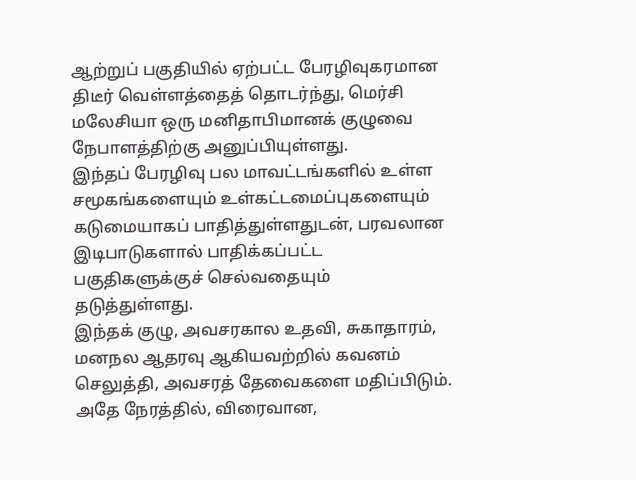ஆற்றுப் பகுதியில் ஏற்பட்ட பேரழிவுகரமான திடீர் வெள்ளத்தைத் தொடர்ந்து, மெர்சி மலேசியா ஒரு மனிதாபிமானக் குழுவை நேபாளத்திற்கு அனுப்பியுள்ளது.
இந்தப் பேரழிவு பல மாவட்டங்களில் உள்ள சமூகங்களையும் உள்கட்டமைப்புகளையும் கடுமையாகப் பாதித்துள்ளதுடன், பரவலான இடிபாடுகளால் பாதிக்கப்பட்ட பகுதிகளுக்குச் செல்வதையும் தடுத்துள்ளது.
இந்தக் குழு, அவசரகால உதவி, சுகாதாரம், மனநல ஆதரவு ஆகியவற்றில் கவனம் செலுத்தி, அவசரத் தேவைகளை மதிப்பிடும்.
அதே நேரத்தில், விரைவான,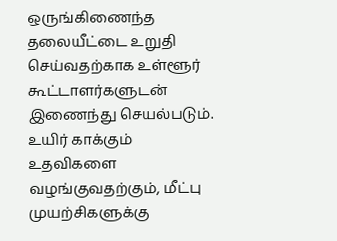ஒருங்கிணைந்த தலையீட்டை உறுதி செய்வதற்காக உள்ளூர் கூட்டாளர்களுடன் இணைந்து செயல்படும்.
உயிர் காக்கும் உதவிகளை வழங்குவதற்கும், மீட்பு முயற்சிகளுக்கு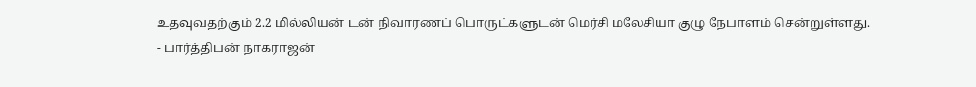உதவுவதற்கும் 2.2 மில்லியன் டன் நிவாரணப் பொருட்களுடன் மெர்சி மலேசியா குழு நேபாளம் சென்றுள்ளது.
- பார்த்திபன் நாகராஜன்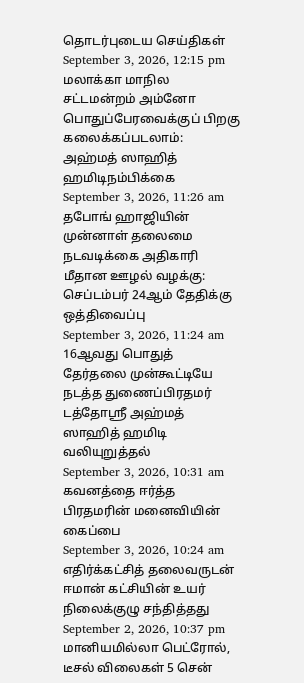தொடர்புடைய செய்திகள்
September 3, 2026, 12:15 pm
மலாக்கா மாநில சட்டமன்றம் அம்னோ பொதுப்பேரவைக்குப் பிறகு கலைக்கப்படலாம்: அஹ்மத் ஸாஹித் ஹமிடிநம்பிக்கை
September 3, 2026, 11:26 am
தபோங் ஹாஜியின் முன்னாள் தலைமை நடவடிக்கை அதிகாரி மீதான ஊழல் வழக்கு: செப்டம்பர் 24ஆம் தேதிக்கு ஒத்திவைப்பு
September 3, 2026, 11:24 am
16ஆவது பொதுத் தேர்தலை முன்கூட்டியே நடத்த துணைப்பிரதமர் டத்தோஶ்ரீ அஹ்மத் ஸாஹித் ஹமிடி வலியுறுத்தல்
September 3, 2026, 10:31 am
கவனத்தை ஈர்த்த பிரதமரின் மனைவியின் கைப்பை
September 3, 2026, 10:24 am
எதிர்க்கட்சித் தலைவருடன் ஈமான் கட்சியின் உயர் நிலைக்குழு சந்தித்தது
September 2, 2026, 10:37 pm
மானியமில்லா பெட்ரோல், டீசல் விலைகள் 5 சென்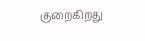குறைகிறது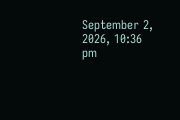September 2, 2026, 10:36 pm